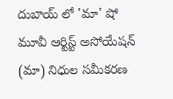దుబాయ్ లో 'మా' షో
మూవీ ఆర్టిస్ట్ అసోయేషన్ (మా) నిధుల సమీకరణ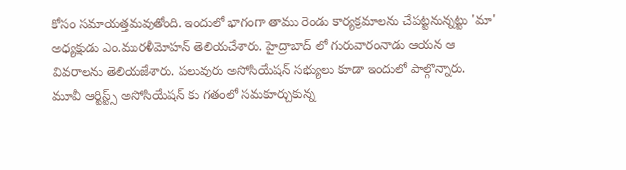కోసం సమాయత్తమవుతోంది. ఇందులో భాగంగా తాము రెండు కార్యక్రమాలను చేపట్టనున్నట్టు 'మా' అధ్యక్షుడు ఎం.మురళీమోహన్ తెలియచేశారు. హైద్రాబాద్ లో గురువారంనాడు ఆయన ఆ వివరాలను తెలియజేశారు. పలువురు అసోసియేషన్ సభ్యులు కూడా ఇందులో పాల్గొన్నారు.
మూవీ ఆర్టిస్ట్స్ అసోసియేషన్ కు గతంలో సమకూర్చుకున్న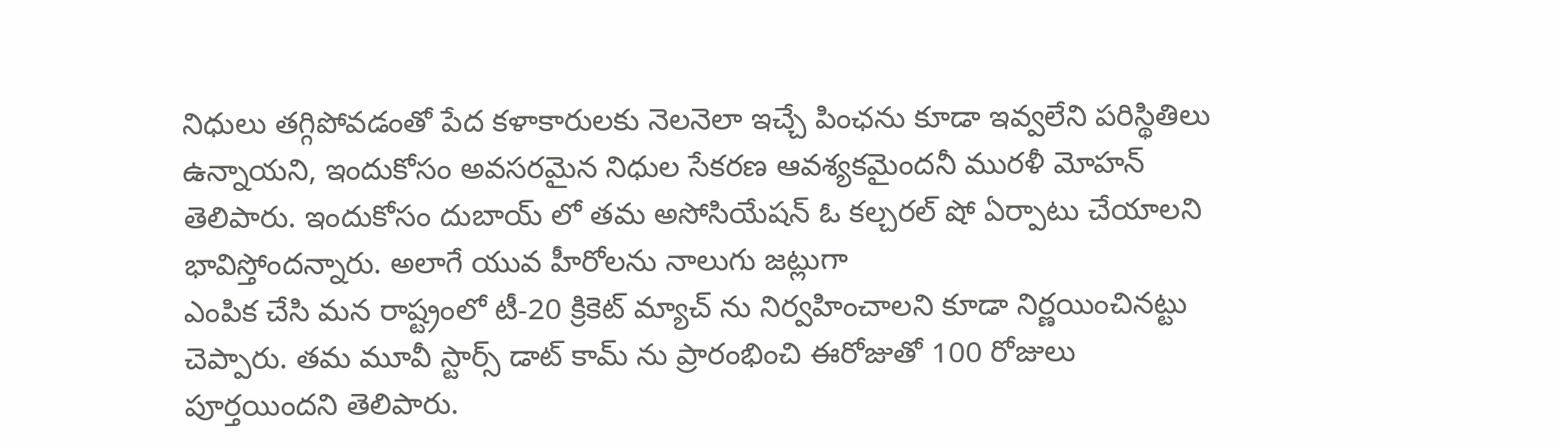నిధులు తగ్గిపోవడంతో పేద కళాకారులకు నెలనెలా ఇచ్చే పింఛను కూడా ఇవ్వలేని పరిస్థితిలు ఉన్నాయని, ఇందుకోసం అవసరమైన నిధుల సేకరణ ఆవశ్యకమైందనీ మురళీ మోహన్ తెలిపారు. ఇందుకోసం దుబాయ్ లో తమ అసోసియేషన్ ఓ కల్చరల్ షో ఏర్పాటు చేయాలని భావిస్తోందన్నారు. అలాగే యువ హీరోలను నాలుగు జట్లుగా
ఎంపిక చేసి మన రాష్ట్రంలో టీ-20 క్రికెట్ మ్యాచ్ ను నిర్వహించాలని కూడా నిర్ణయించినట్టు చెప్పారు. తమ మూవీ స్టార్స్ డాట్ కామ్ ను ప్రారంభించి ఈరోజుతో 100 రోజులు పూర్తయిందని తెలిపారు.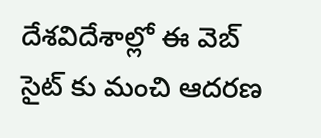దేశవిదేశాల్లో ఈ వెబ్ సైట్ కు మంచి ఆదరణ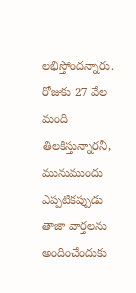లభిస్తోందన్నారు. రోజుకు 27 వేల మంది తిలకిస్తున్నారనీ, మునుముందు ఎప్పటికప్పుడు తాజా వార్తలను అందించేందుకు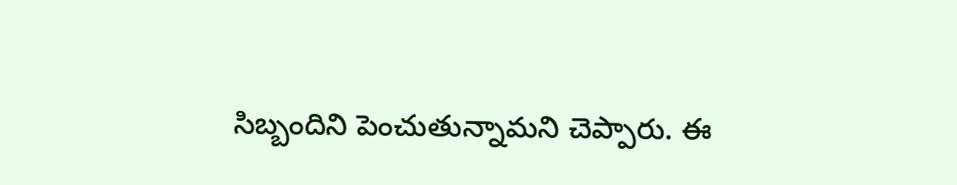సిబ్బందిని పెంచుతున్నామని చెప్పారు. ఈ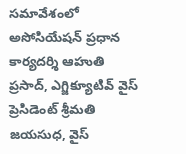సమావేశంలో అసోసియేషన్ ప్రధాన కార్యదర్శి ఆహుతి ప్రసాద్, ఎగ్జిక్యూటివ్ వైస్ ప్రెసిడెంట్ శ్రీమతి జయసుధ, వైస్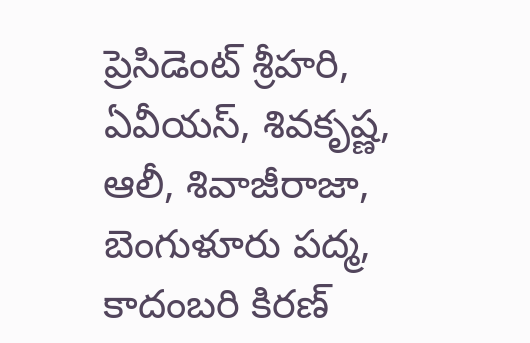ప్రెసిడెంట్ శ్రీహరి, ఏవీయస్, శివకృష్ణ, ఆలీ, శివాజీరాజా, బెంగుళూరు పద్మ, కాదంబరి కిరణ్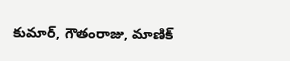కుమార్, గౌతంరాజు, మాణిక్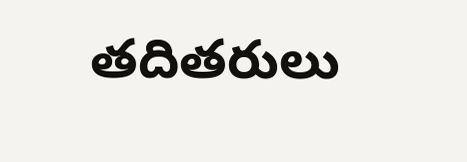తదితరులు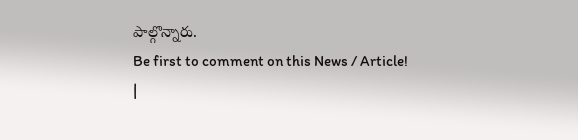పాల్గొన్నారు.
Be first to comment on this News / Article!
|